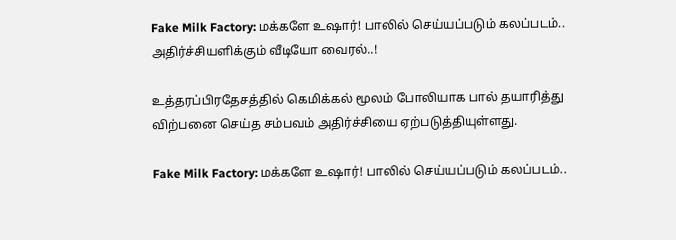Fake Milk Factory: மக்களே உஷார்! பாலில் செய்யப்படும் கலப்படம்.. அதிர்ச்சியளிக்கும் வீடியோ வைரல்..!

உத்தரப்பிரதேசத்தில் கெமிக்கல் மூலம் போலியாக பால் தயாரித்து விற்பனை செய்த சம்பவம் அதிர்ச்சியை ஏற்படுத்தியுள்ளது.

Fake Milk Factory: மக்களே உஷார்! பாலில் செய்யப்படும் கலப்படம்..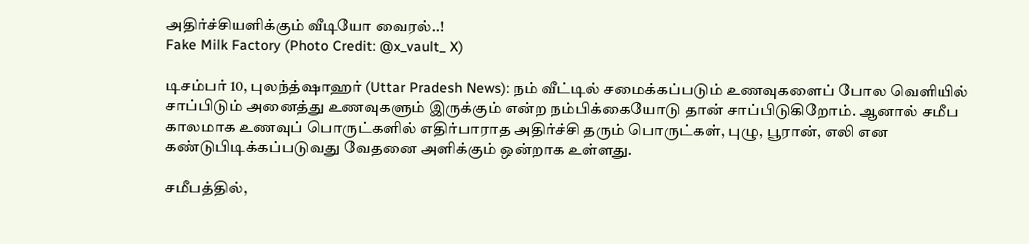அதிர்ச்சியளிக்கும் வீடியோ வைரல்..!
Fake Milk Factory (Photo Credit: @x_vault_ X)

டிசம்பர் 10, புலந்த்ஷாஹர் (Uttar Pradesh News): நம் வீட்டில் சமைக்கப்படும் உணவுகளைப் போல வெளியில் சாப்பிடும் அனைத்து உணவுகளும் இருக்கும் என்ற நம்பிக்கையோடு தான் சாப்பிடுகிறோம். ஆனால் சமீப காலமாக உணவுப் பொருட்களில் எதிர்பாராத அதிர்ச்சி தரும் பொருட்கள், புழு, பூரான், எலி என கண்டுபிடிக்கப்படுவது வேதனை அளிக்கும் ஒன்றாக உள்ளது.

சமீபத்தில்,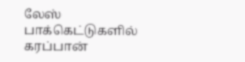லேஸ் பாக்கெட்டுகளில் கரப்பான்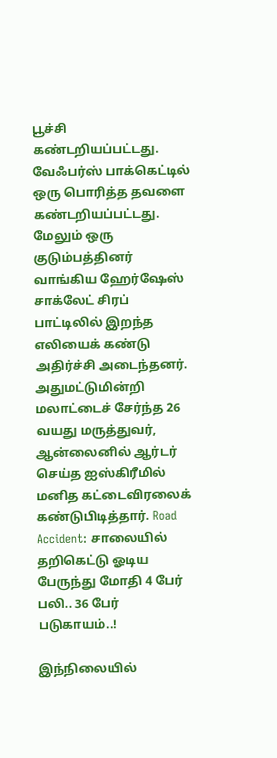பூச்சி கண்டறியப்பட்டது. வேஃபர்ஸ் பாக்கெட்டில் ஒரு பொரித்த தவளை கண்டறியப்பட்டது. மேலும் ஒரு குடும்பத்தினர் வாங்கிய ஹேர்ஷேஸ் சாக்லேட் சிரப் பாட்டிலில் இறந்த எலியைக் கண்டு அதிர்ச்சி அடைந்தனர். அதுமட்டுமின்றி மலாட்டைச் சேர்ந்த 26 வயது மருத்துவர், ஆன்லைனில் ஆர்டர் செய்த ஐஸ்கிரீமில் மனித கட்டைவிரலைக் கண்டுபிடித்தார். Road Accident: சாலையில் தறிகெட்டு ஓடிய பேருந்து மோதி 4 பேர் பலி.. 36 பேர் படுகாயம்..!

இந்நிலையில்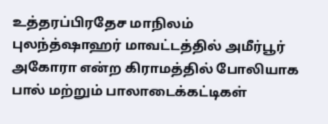உத்தரப்பிரதேச மாநிலம் புலந்த்ஷாஹர் மாவட்டத்தில் அமீர்பூர் அகோரா என்ற கிராமத்தில் போலியாக பால் மற்றும் பாலாடைக்கட்டிகள்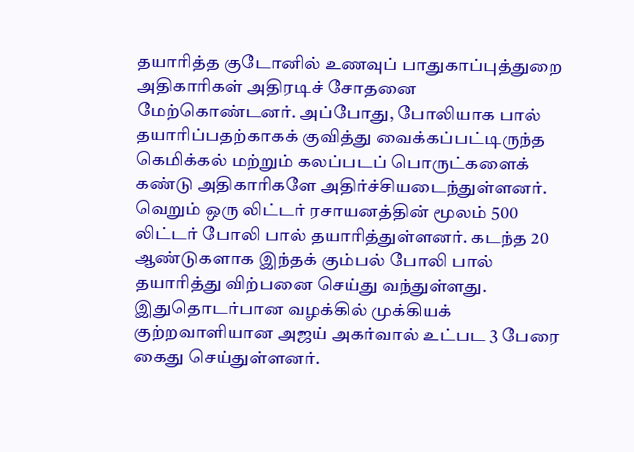தயாரித்த குடோனில் உணவுப் பாதுகாப்புத்துறை அதிகாரிகள் அதிரடிச் சோதனை மேற்கொண்டனர். அப்போது, போலியாக பால் தயாரிப்பதற்காகக் குவித்து வைக்கப்பட்டிருந்த கெமிக்கல் மற்றும் கலப்படப் பொருட்களைக் கண்டு அதிகாரிகளே அதிர்ச்சியடைந்துள்ளனர். வெறும் ஒரு லிட்டர் ரசாயனத்தின் மூலம் 500 லிட்டர் போலி பால் தயாரித்துள்ளனர். கடந்த 20 ஆண்டுகளாக இந்தக் கும்பல் போலி பால் தயாரித்து விற்பனை செய்து வந்துள்ளது. இதுதொடர்பான வழக்கில் முக்கியக் குற்றவாளியான அஜய் அகர்வால் உட்பட 3 பேரை கைது செய்துள்ளனர்.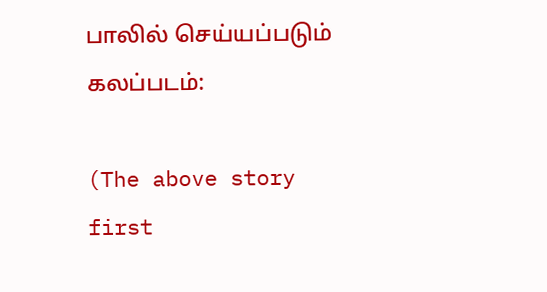பாலில் செய்யப்படும் கலப்படம்:

(The above story first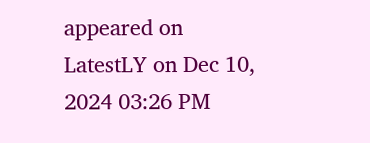appeared on LatestLY on Dec 10, 2024 03:26 PM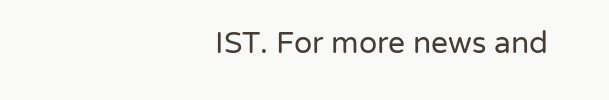IST. For more news and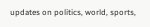updates on politics, world, sports,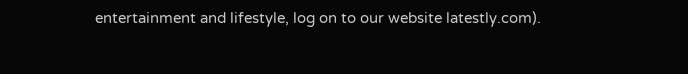entertainment and lifestyle, log on to our website latestly.com).